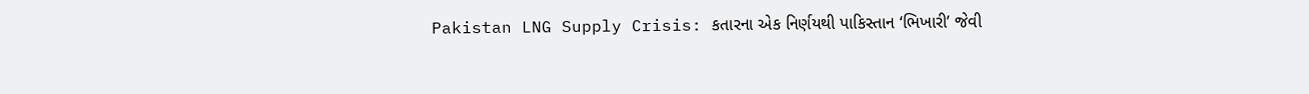Pakistan LNG Supply Crisis: કતારના એક નિર્ણયથી પાકિસ્તાન ‘ભિખારી’ જેવી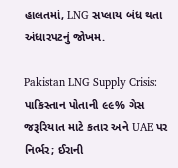હાલતમાં, LNG સપ્લાય બંધ થતા અંધારપટનું જોખમ.

Pakistan LNG Supply Crisis: પાકિસ્તાન પોતાની ૯૯% ગેસ જરૂરિયાત માટે કતાર અને UAE પર નિર્ભર; ઈરાની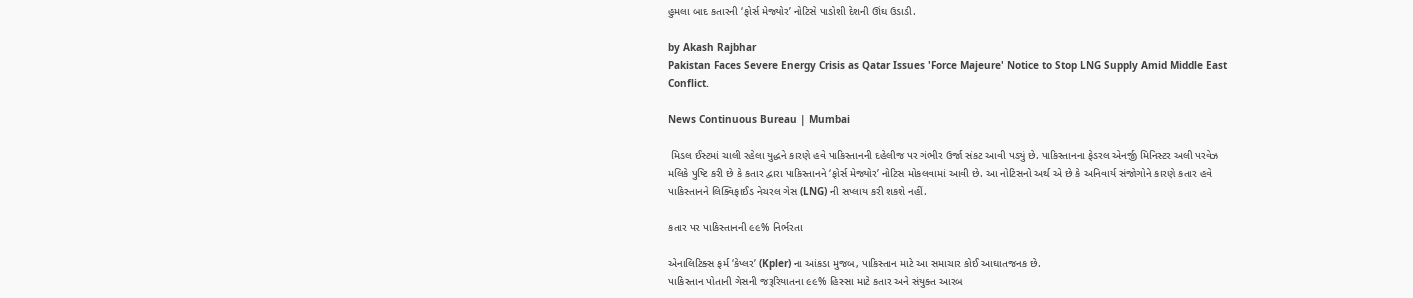હુમલા બાદ કતારની ‘ફોર્સ મેજ્યોર’ નોટિસે પાડોશી દેશની ઊંઘ ઉડાડી.

by Akash Rajbhar
Pakistan Faces Severe Energy Crisis as Qatar Issues 'Force Majeure' Notice to Stop LNG Supply Amid Middle East Conflict.

News Continuous Bureau | Mumbai

 મિડલ ઈસ્ટમાં ચાલી રહેલા યુદ્ધને કારણે હવે પાકિસ્તાનની દહેલીજ પર ગંભીર ઉર્જા સંકટ આવી પડ્યું છે. પાકિસ્તાનના ફેડરલ એનર્જી મિનિસ્ટર અલી પરવેઝ મલિકે પુષ્ટિ કરી છે કે કતાર દ્વારા પાકિસ્તાનને ‘ફોર્સ મેજ્યોર’ નોટિસ મોકલવામાં આવી છે. આ નોટિસનો અર્થ એ છે કે અનિવાર્ય સંજોગોને કારણે કતાર હવે પાકિસ્તાનને લિક્વિફાઈડ નેચરલ ગેસ (LNG) ની સપ્લાય કરી શકશે નહીં.

કતાર પર પાકિસ્તાનની ૯૯% નિર્ભરતા

એનાલિટિક્સ ફર્મ ‘કેપ્લર’ (Kpler) ના આંકડા મુજબ, પાકિસ્તાન માટે આ સમાચાર કોઈ આઘાતજનક છે.
પાકિસ્તાન પોતાની ગેસની જરૂરિયાતના ૯૯% હિસ્સા માટે કતાર અને સંયુક્ત આરબ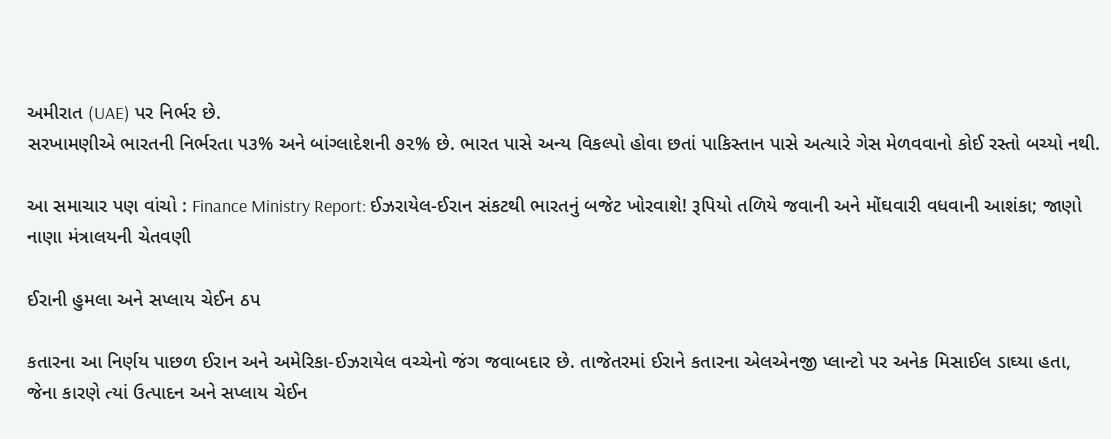અમીરાત (UAE) પર નિર્ભર છે.
સરખામણીએ ભારતની નિર્ભરતા ૫૩% અને બાંગ્લાદેશની ૭૨% છે. ભારત પાસે અન્ય વિકલ્પો હોવા છતાં પાકિસ્તાન પાસે અત્યારે ગેસ મેળવવાનો કોઈ રસ્તો બચ્યો નથી.

આ સમાચાર પણ વાંચો : Finance Ministry Report: ઈઝરાયેલ-ઈરાન સંકટથી ભારતનું બજેટ ખોરવાશે! રૂપિયો તળિયે જવાની અને મોંઘવારી વધવાની આશંકા; જાણો નાણા મંત્રાલયની ચેતવણી

ઈરાની હુમલા અને સપ્લાય ચેઈન ઠપ

કતારના આ નિર્ણય પાછળ ઈરાન અને અમેરિકા-ઈઝરાયેલ વચ્ચેનો જંગ જવાબદાર છે. તાજેતરમાં ઈરાને કતારના એલએનજી પ્લાન્ટો પર અનેક મિસાઈલ ડાઘ્યા હતા, જેના કારણે ત્યાં ઉત્પાદન અને સપ્લાય ચેઈન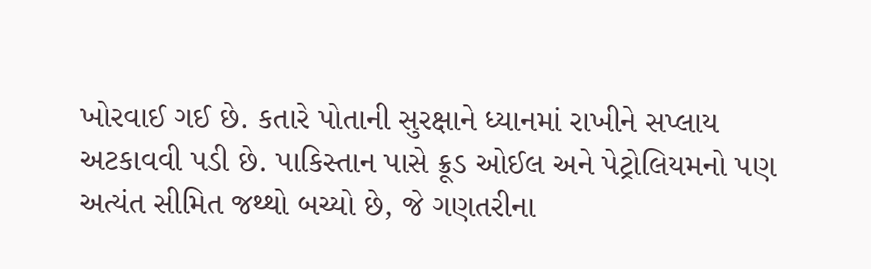ખોરવાઈ ગઈ છે. કતારે પોતાની સુરક્ષાને ધ્યાનમાં રાખીને સપ્લાય અટકાવવી પડી છે. પાકિસ્તાન પાસે ક્રૂડ ઓઈલ અને પેટ્રોલિયમનો પણ અત્યંત સીમિત જથ્થો બચ્યો છે, જે ગણતરીના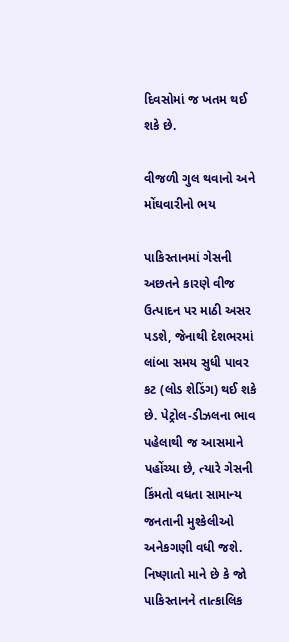દિવસોમાં જ ખતમ થઈ શકે છે.

વીજળી ગુલ થવાનો અને મોંઘવારીનો ભય

પાકિસ્તાનમાં ગેસની અછતને કારણે વીજ ઉત્પાદન પર માઠી અસર પડશે, જેનાથી દેશભરમાં લાંબા સમય સુધી પાવર કટ (લોડ શેડિંગ) થઈ શકે છે. પેટ્રોલ-ડીઝલના ભાવ પહેલાથી જ આસમાને પહોંચ્યા છે, ત્યારે ગેસની કિંમતો વધતા સામાન્ય જનતાની મુશ્કેલીઓ અનેકગણી વધી જશે. નિષ્ણાતો માને છે કે જો પાકિસ્તાનને તાત્કાલિક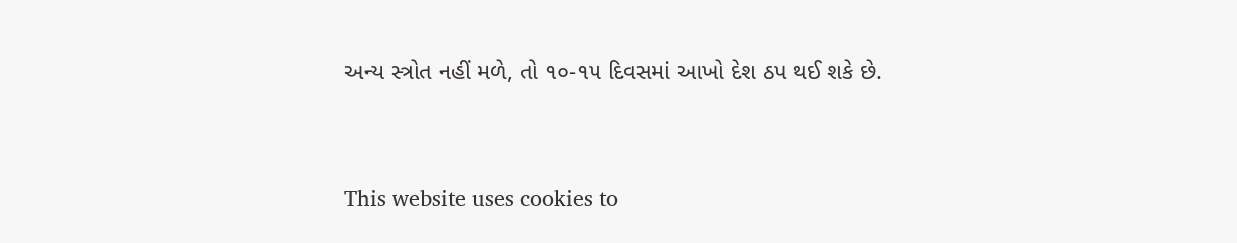અન્ય સ્ત્રોત નહીં મળે, તો ૧૦-૧૫ દિવસમાં આખો દેશ ઠપ થઈ શકે છે.



This website uses cookies to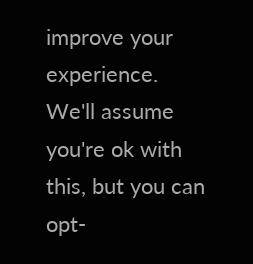improve your experience. We'll assume you're ok with this, but you can opt-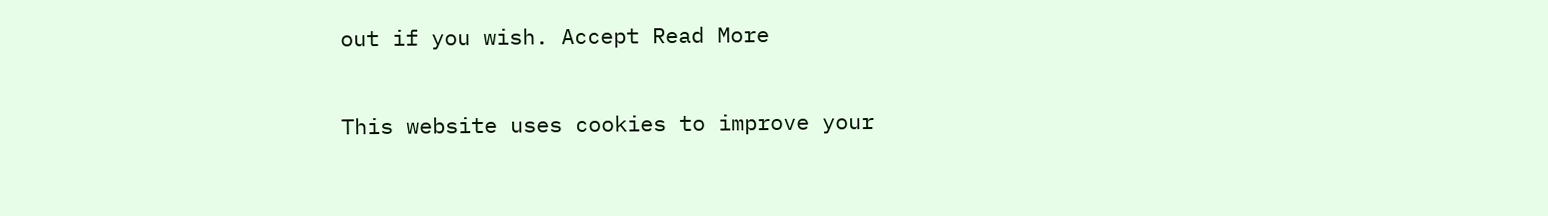out if you wish. Accept Read More

This website uses cookies to improve your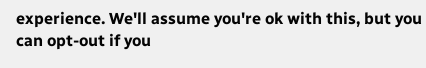experience. We'll assume you're ok with this, but you can opt-out if you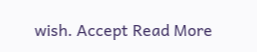wish. Accept Read More